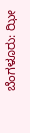ಬೆಂಗಳೂರು: ಝೀ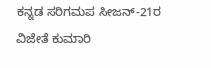ಕನ್ನಡ ಸರಿಗಮಪ ಸೀಜನ್-21ರ ವಿಜೇತೆ ಕುಮಾರಿ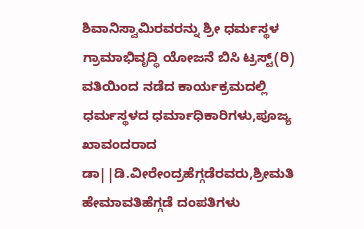ಶಿವಾನಿಸ್ವಾಮಿರವರನ್ನು ಶ್ರೀ ಧರ್ಮಸ್ಥಳ ಗ್ರಾಮಾಭಿವೃದ್ಧಿ ಯೋಜನೆ ಬಿಸಿ ಟ್ರಸ್ಟ್(ರಿ) ವತಿಯಿಂದ ನಡೆದ ಕಾರ್ಯಕ್ರಮದಲ್ಲಿ ಧರ್ಮಸ್ಥಳದ ಧರ್ಮಾಧಿಕಾರಿಗಳು,ಪೂಜ್ಯ ಖಾವಂದರಾದ ಡಾ||ಡಿ.ವೀರೇಂದ್ರಹೆಗ್ಗಡೆರವರು,ಶ್ರೀಮತಿ ಹೇಮಾವತಿಹೆಗ್ಗಡೆ ದಂಪತಿಗಳು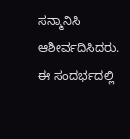ಸನ್ಮಾನಿಸಿ ಆಶೀರ್ವದಿಸಿದರು.
ಈ ಸಂದರ್ಭದಲ್ಲಿ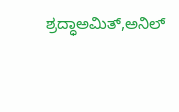ಶ್ರದ್ಧಾಅಮಿತ್,ಅನಿಲ್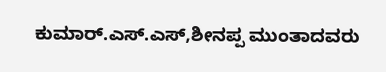ಕುಮಾರ್.ಎಸ್.ಎಸ್,ಶೀನಪ್ಪ ಮುಂತಾದವರು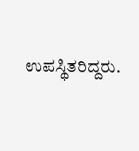ಉಪಸ್ಥಿತರಿದ್ದರು.